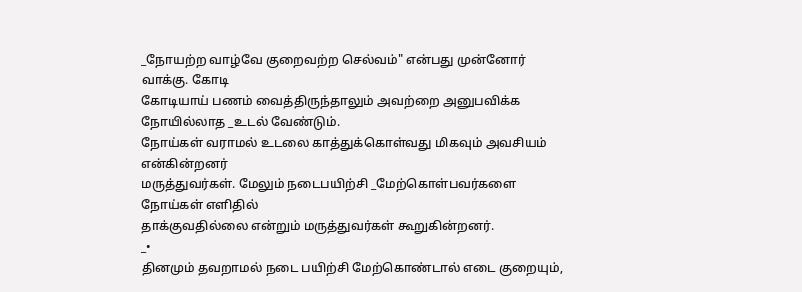_நோயற்ற வாழ்வே குறைவற்ற செல்வம்" என்பது முன்னோர் வாக்கு. கோடி
கோடியாய் பணம் வைத்திருந்தாலும் அவற்றை அனுபவிக்க நோயில்லாத _உடல் வேண்டும்.
நோய்கள் வராமல் உடலை காத்துக்கொள்வது மிகவும் அவசியம் என்கின்றனர்
மருத்துவர்கள். மேலும் நடைபயிற்சி _மேற்கொள்பவர்களை நோய்கள் எளிதில்
தாக்குவதில்லை என்றும் மருத்துவர்கள் கூறுகின்றனர்.
_•
தினமும் தவறாமல் நடை பயிற்சி மேற்கொண்டால் எடை குறையும்,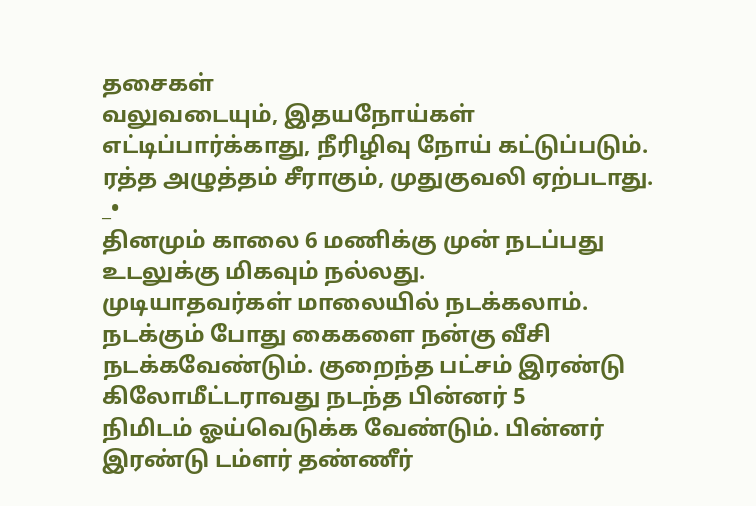தசைகள்
வலுவடையும், இதயநோய்கள் எட்டிப்பார்க்காது, நீரிழிவு நோய் கட்டுப்படும்.
ரத்த அழுத்தம் சீராகும், முதுகுவலி ஏற்படாது.
_•
தினமும் காலை 6 மணிக்கு முன் நடப்பது உடலுக்கு மிகவும் நல்லது.
முடியாதவர்கள் மாலையில் நடக்கலாம். நடக்கும் போது கைகளை நன்கு வீசி
நடக்கவேண்டும். குறைந்த பட்சம் இரண்டு கிலோமீட்டராவது நடந்த பின்னர் 5
நிமிடம் ஓய்வெடுக்க வேண்டும். பின்னர் இரண்டு டம்ளர் தண்ணீர்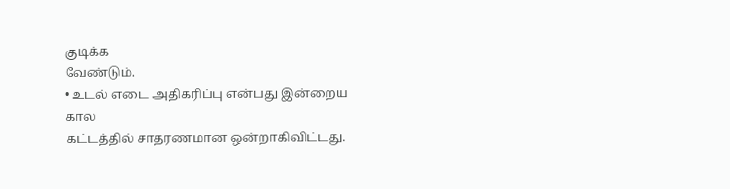குடிக்க
வேண்டும்.
• உடல் எடை அதிகரிப்பு என்பது இன்றைய கால
கட்டத்தில் சாதரணமான ஒன்றாகிவிட்டது.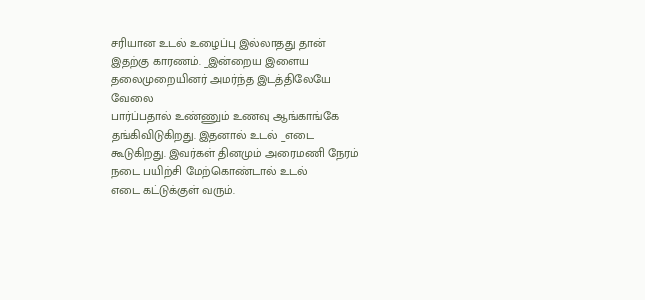சரியான உடல் உழைப்பு இல்லாதது தான்
இதற்கு காரணம். _இன்றைய இளைய தலைமுறையினர் அமர்ந்த இடத்திலேயே வேலை
பார்ப்பதால் உண்ணும் உணவு ஆங்காங்கே தங்கிவிடுகிறது. இதனால் உடல் _எடை
கூடுகிறது. இவர்கள் தினமும் அரைமணி நேரம் நடை பயிற்சி மேற்கொண்டால் உடல்
எடை கட்டுக்குள் வரும்.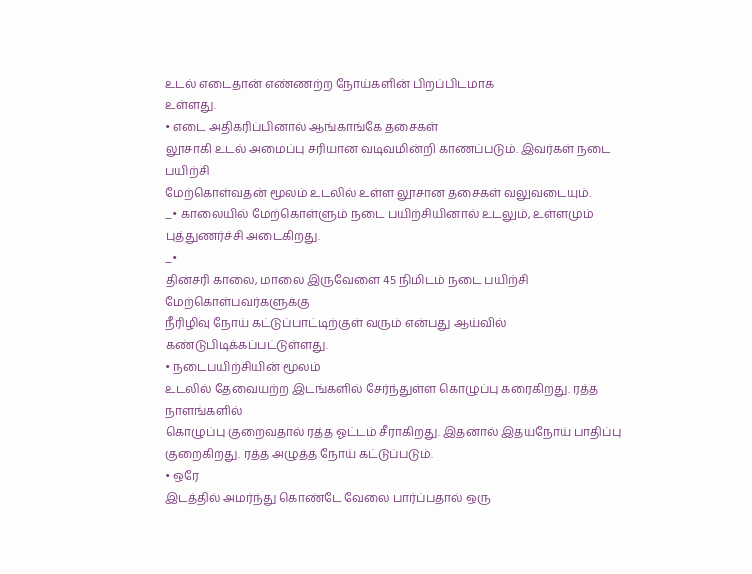உடல் எடைதான் எண்ணற்ற நோய்களின் பிறப்பிடமாக
உள்ளது.
• எடை அதிகரிப்பினால் ஆங்காங்கே தசைகள்
லூசாகி உடல் அமைப்பு சரியான வடிவமின்றி காணப்படும். இவர்கள் நடை பயிற்சி
மேற்கொள்வதன் மூலம் உடலில் உள்ள லூசான தசைகள் வலுவடையும்.
_• காலையில் மேற்கொள்ளும் நடை பயிற்சியினால் உடலும், உள்ளமும் புத்துணர்ச்சி அடைகிறது.
_•
தினசரி காலை, மாலை இருவேளை 45 நிமிடம் நடை பயிற்சி மேற்கொள்பவர்களுக்கு
நீரிழிவு நோய் கட்டுப்பாட்டிற்குள் வரும் என்பது ஆய்வில்
கண்டுபிடிக்கப்பட்டுள்ளது.
• நடைபயிற்சியின் மூலம்
உடலில் தேவையற்ற இடங்களில் சேர்ந்துள்ள கொழுப்பு கரைகிறது. ரத்த நாளங்களில்
கொழுப்பு குறைவதால் ரத்த ஓட்டம் சீராகிறது. இதனால் இதயநோய் பாதிப்பு
குறைகிறது. ரத்த அழுத்த நோய் கட்டுப்படும்.
• ஒரே
இடத்தில் அமர்ந்து கொண்டே வேலை பார்ப்பதால் ஒரு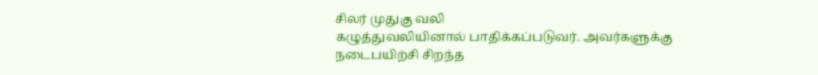சிலர் முதுகு வலி
கழுத்துவலியினால் பாதிக்கப்படுவர். அவர்களுக்கு நடைபயிற்சி சிறந்த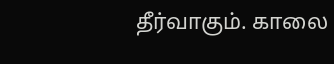தீர்வாகும். காலை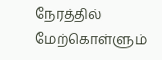நேரத்தில் மேற்கொள்ளும்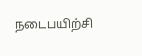நடைபயிற்சி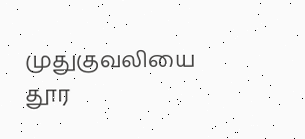முதுகுவலியை தூர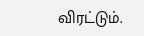விரட்டும்.